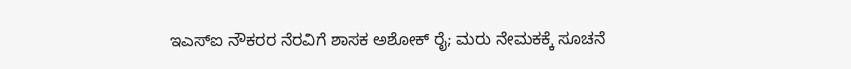ಇಎಸ್‌ಐ ನೌಕರರ ನೆರವಿಗೆ ಶಾಸಕ ಅಶೋಕ್ ರೈ; ಮರು ನೇಮಕಕ್ಕೆ ಸೂಚನೆ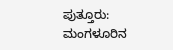ಪುತ್ತೂರು: ಮಂಗಳೂರಿನ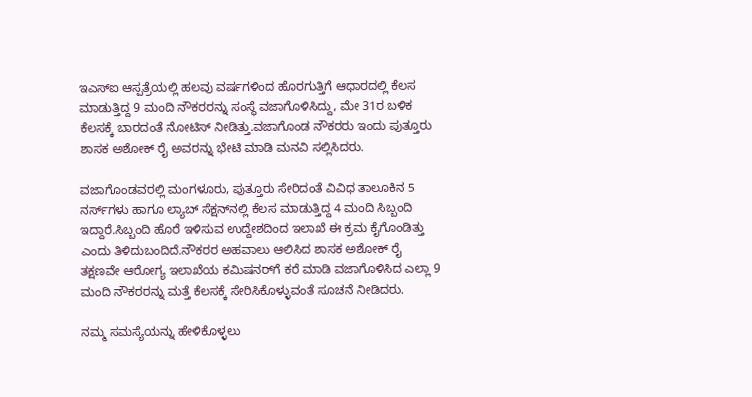ಇಎಸ್‌ಐ ಆಸ್ಪತ್ರೆಯಲ್ಲಿ ಹಲವು ವರ್ಷಗಳಿಂದ ಹೊರಗುತ್ತಿಗೆ ಆಧಾರದಲ್ಲಿ ಕೆಲಸ ಮಾಡುತ್ತಿದ್ದ 9 ಮಂದಿ ನೌಕರರನ್ನು ಸಂಸ್ಥೆ ವಜಾಗೊಳಿಸಿದ್ದು, ಮೇ 31ರ ಬಳಿಕ ಕೆಲಸಕ್ಕೆ ಬಾರದಂತೆ ನೋಟಿಸ್ ನೀಡಿತ್ತು.ವಜಾಗೊಂಡ ನೌಕರರು ಇಂದು ಪುತ್ತೂರು ಶಾಸಕ ಅಶೋಕ್ ರೈ ಅವರನ್ನು ಭೇಟಿ ಮಾಡಿ ಮನವಿ ಸಲ್ಲಿಸಿದರು.

ವಜಾಗೊಂಡವರಲ್ಲಿ ಮಂಗಳೂರು, ಪುತ್ತೂರು ಸೇರಿದಂತೆ ವಿವಿಧ ತಾಲೂಕಿನ 5 ನರ್ಸ್‌ಗಳು ಹಾಗೂ ಲ್ಯಾಬ್ ಸೆಕ್ಷನ್‌ನಲ್ಲಿ ಕೆಲಸ ಮಾಡುತ್ತಿದ್ದ 4 ಮಂದಿ ಸಿಬ್ಬಂದಿ ಇದ್ದಾರೆ.ಸಿಬ್ಬಂದಿ ಹೊರೆ ಇಳಿಸುವ ಉದ್ದೇಶದಿಂದ ಇಲಾಖೆ ಈ ಕ್ರಮ ಕೈಗೊಂಡಿತ್ತು ಎಂದು ತಿಳಿದುಬಂದಿದೆ.ನೌಕರರ ಅಹವಾಲು ಆಲಿಸಿದ ಶಾಸಕ ಅಶೋಕ್‌ ರೈ ತಕ್ಷಣವೇ ಆರೋಗ್ಯ ಇಲಾಖೆಯ ಕಮಿಷನರ್‌ಗೆ ಕರೆ ಮಾಡಿ ವಜಾಗೊಳಿಸಿದ ಎಲ್ಲಾ 9 ಮಂದಿ ನೌಕರರನ್ನು ಮತ್ತೆ ಕೆಲಸಕ್ಕೆ ಸೇರಿಸಿಕೊಳ್ಳುವಂತೆ ಸೂಚನೆ ನೀಡಿದರು.

ನಮ್ಮ ಸಮಸ್ಯೆಯನ್ನು ಹೇಳಿಕೊಳ್ಳಲು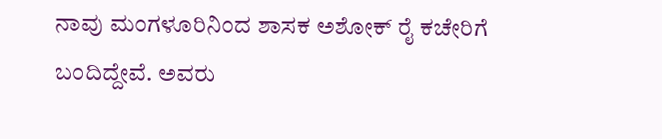ನಾವು ಮಂಗಳೂರಿನಿಂದ ಶಾಸಕ ಅಶೋಕ್ ರೈ ಕಚೇರಿಗೆ ಬಂದಿದ್ದೇವೆ. ಅವರು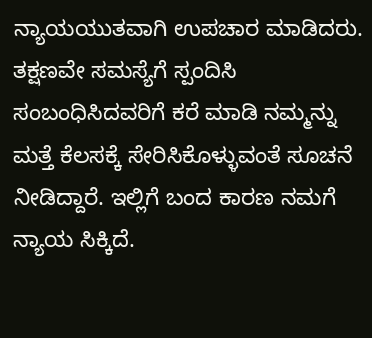ನ್ಯಾಯಯುತವಾಗಿ ಉಪಚಾರ ಮಾಡಿದರು. ತಕ್ಷಣವೇ ಸಮಸ್ಯೆಗೆ ಸ್ಪಂದಿಸಿ ಸಂಬಂಧಿಸಿದವರಿಗೆ ಕರೆ ಮಾಡಿ ನಮ್ಮನ್ನು ಮತ್ತೆ ಕೆಲಸಕ್ಕೆ ಸೇರಿಸಿಕೊಳ್ಳುವಂತೆ ಸೂಚನೆ ನೀಡಿದ್ದಾರೆ. ಇಲ್ಲಿಗೆ ಬಂದ ಕಾರಣ ನಮಗೆ ನ್ಯಾಯ ಸಿಕ್ಕಿದೆ.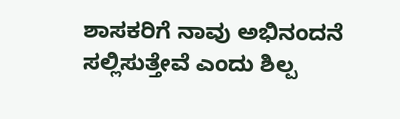ಶಾಸಕರಿಗೆ ನಾವು ಅಭಿನಂದನೆ ಸಲ್ಲಿಸುತ್ತೇವೆ ಎಂದು ಶಿಲ್ಪ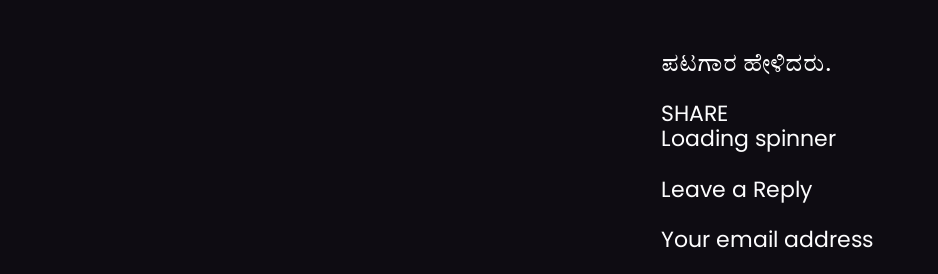ಪಟಗಾರ ಹೇಳಿದರು.

SHARE
Loading spinner

Leave a Reply

Your email address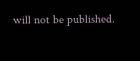will not be published.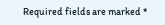Required fields are marked *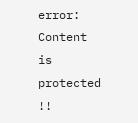error: Content is protected !!